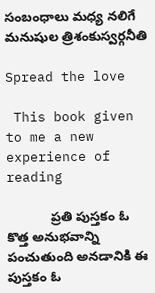సంబంధాలు మధ్య నలిగే మనుషుల త్రిశంకుస్వర్గనీతి

Spread the love

 This book given to me a new experience of reading

            ప్రతి పుస్తకం ఓ కొత్త అనుభవాన్ని పంచుతుంది అనడానికి ఈ పుస్తకం ఓ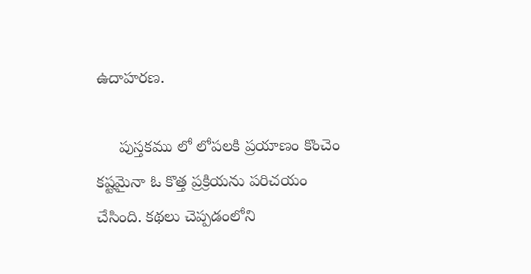ఉదాహరణ.

     పుస్తకము లో లోపలకి ప్రయాణం కొంచెం కష్టమైనా ఓ కొత్త ప్రక్రియను పరిచయం చేసింది. కథలు చెప్పడంలోని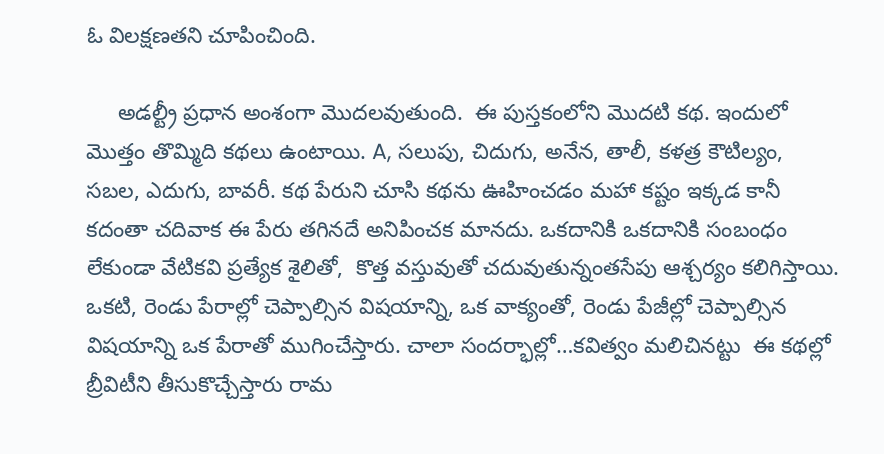ఓ విలక్షణతని చూపించింది.

     అడల్ట్రీ ప్రధాన అంశంగా మొదలవుతుంది.  ఈ పుస్తకంలోని మొదటి కథ. ఇందులో మొత్తం తొమ్మిది కథలు ఉంటాయి. A, సలుపు, చిదుగు, అనేన, తాలీ, కళత్ర కౌటిల్యం,  సబల, ఎదుగు, బావరీ. కథ పేరుని చూసి కథను ఊహించడం మహా కష్టం ఇక్కడ కానీ కదంతా చదివాక ఈ పేరు తగినదే అనిపించక మానదు. ఒకదానికి ఒకదానికి సంబంధం లేకుండా వేటికవి ప్రత్యేక శైలితో,  కొత్త వస్తువుతో చదువుతున్నంతసేపు ఆశ్చర్యం కలిగిస్తాయి.  ఒకటి, రెండు పేరాల్లో చెప్పాల్సిన విషయాన్ని, ఒక వాక్యంతో, రెండు పేజీల్లో చెప్పాల్సిన విషయాన్ని ఒక పేరాతో ముగించేస్తారు. చాలా సందర్భాల్లో…కవిత్వం మలిచినట్టు  ఈ కథల్లో బ్రీవిటీని తీసుకొచ్చేస్తారు రామ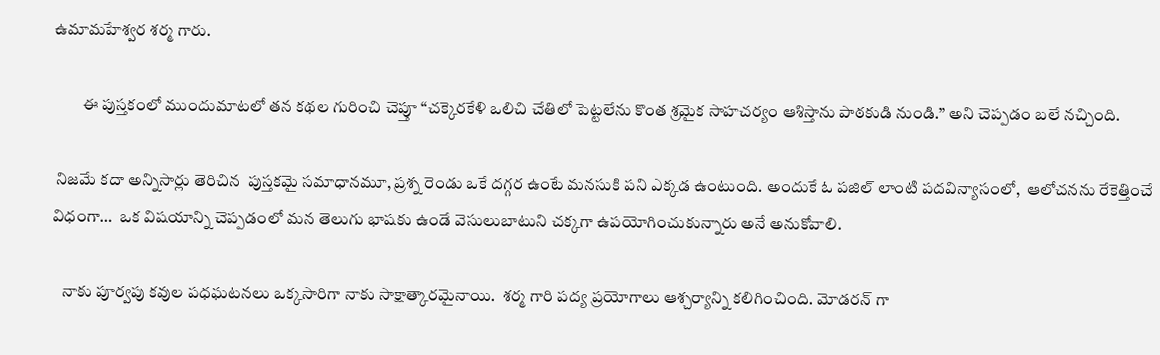ఉమామహేశ్వర శర్మ గారు.

         ఈ పుస్తకంలో ముందుమాటలో తన కథల గురించి చెప్తూ “చక్కెరకేళి ఒలిచి చేతిలో పెట్టలేను కొంత శ్రమైక సాహచర్యం ఆశిస్తాను పాఠకుడి నుండి.” అని చెప్పడం బలే నచ్చింది.

 నిజమే కదా అన్నిసార్లు తెరిచిన  పుస్తకమై సమాధానమూ, ప్రశ్న రెండు ఒకే దగ్గర ఉంటే మనసుకి పని ఎక్కడ ఉంటుంది. అందుకే ఓ పజిల్ లాంటి పదవిన్యాసంలో,  ఆలోచనను రేకెత్తించే విధంగా…  ఒక విషయాన్ని చెప్పడంలో మన తెలుగు భాషకు ఉండే వెసులుబాటుని చక్కగా ఉపయోగించుకున్నారు అనే అనుకోవాలి.

   నాకు పూర్వపు కవుల పధఘటనలు ఒక్కసారిగా నాకు సాక్షాత్కారమైనాయి.  శర్మ గారి పద్య ప్రయోగాలు ఆశ్చర్యాన్ని కలిగించింది. మోడరన్ గా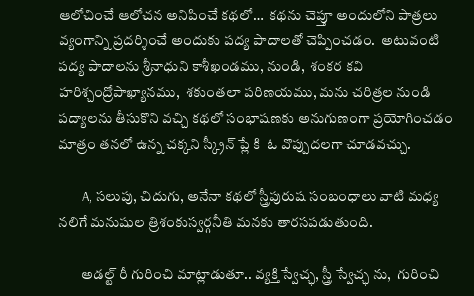ఆలోచించే ఆలోచన అనిపించే కథలో…  కథను చెప్తూ అందులోని పాత్రలు వ్యంగాన్ని ప్రదర్శించే అందుకు పద్య పాదాలతో చెప్పించడం.  అటువంటి పద్య పాదాలను శ్రీనాధుని కాశీఖండము, నుండి,  శంకర కవి హరిశ్చంద్రోపాఖ్యానము,  శకుంతలా పరిణయము, మను చరిత్రల నుండి పద్యాలను తీసుకొని వచ్చి కథలో సంభాషణకు అనుగుణంగా ప్రయోగించడం మాత్రం తనలో ఉన్న చక్కని స్క్రీన్ ప్లే కి  ఓ వొప్పుదలగా చూడవచ్చు.

        A, సలుపు, చిదుగు, అనేనా కథలో స్త్రీపురుష సంబంధాలు వాటి మధ్య నలిగే మనుషుల త్రిశంకుస్వర్గనీతి మనకు తారసపడుతుంది.

        అడల్ట్ రీ గురించి మాట్లాడుతూ.. వ్యక్తి స్వేచ్ఛ, స్త్రీ స్వేచ్ఛ ను,  గురించి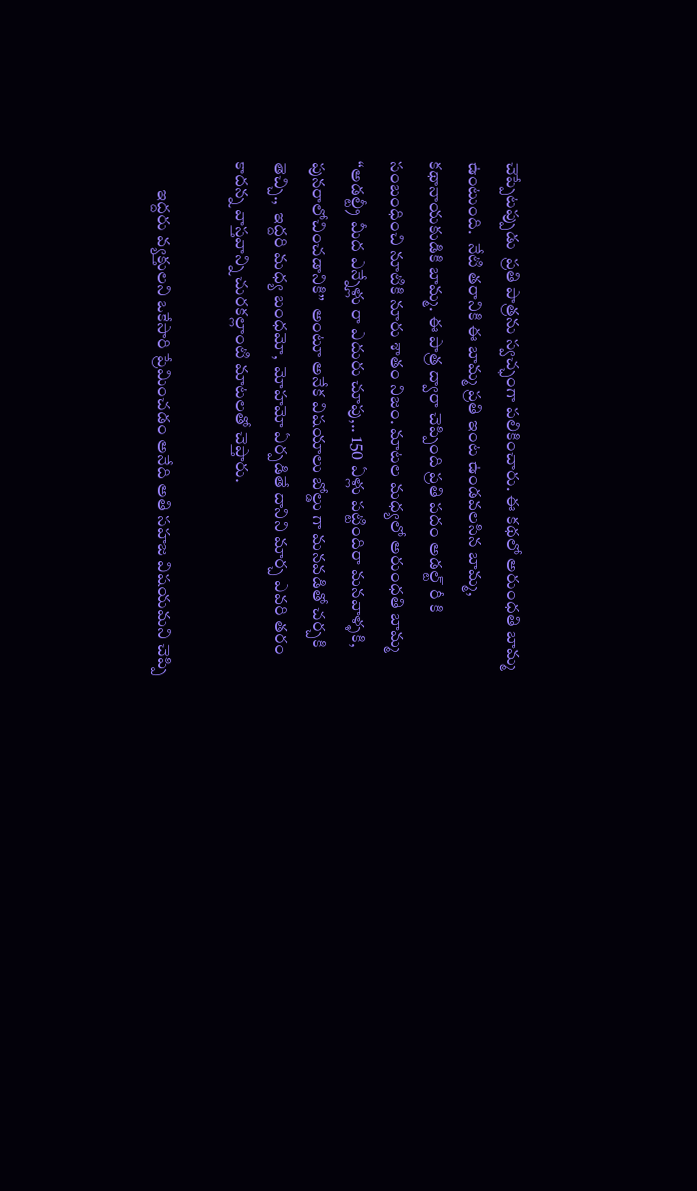చెప్పేటప్పుడు  ప్రతి పాత్రను స్వచ్ఛంగా పలికించారు. ఈ కథలో అరుంధతి బామ్మ ఉంటుంది.  నేటి తరానికి ఈ బామ్మ ప్రతి ఇంట ఉండవలసిన బామ్మ,  కథానాయకుడికి బామ్మ. ఈ పాత్ర ద్వారా చెప్పింది ప్రతి పదం అడల్ట్ రీ కి సంబంధించి నూటికి నూరు శాతం నిజం. మాటల మధ్యలో అరుంధతి బామ్మ “అడల్ట్రీ మీద ఎన్నేళ్లు రా ఎదురు చూపు,.. 150 ఏళ్లు పట్టిందిరా మనవాళ్ళకి, పునరాలోచించడానికి”  అంటూ అనేక విషయాలు బోల్డు గా మనవడితో చర్చకి తెచ్చి.,  ఇద్దరి మధ్య బంధమో,  మోహమో ఏర్పడితే దానిని మార్చ ఎవరి తరం కాదన్న వాస్తవాన్ని చురకల్లాంటి మాటలతో చెప్తారు.

        ఇద్దరు వ్యక్తులని ఒకేసారి ప్రేమించడం అనేది అతి సహజ విషయమని చెప్పి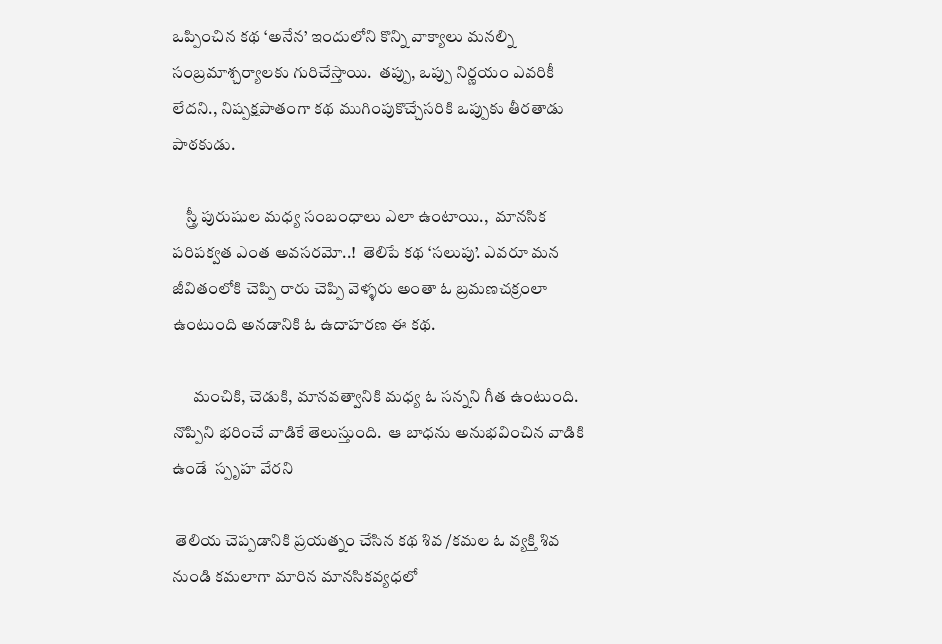ఒప్పించిన కథ ‘అనేన’ ఇందులోని కొన్ని వాక్యాలు మనల్ని సంబ్రమాశ్చర్యాలకు గురిచేస్తాయి.  తప్పు, ఒప్పు నిర్ణయం ఎవరికీ లేదని., నిష్పక్షపాతంగా కథ ముగింపుకొచ్చేసరికి ఒప్పుకు తీరతాడు పాఠకుడు.

    స్త్రీ పురుషుల మధ్య సంబంధాలు ఎలా ఉంటాయి.,  మానసిక పరిపక్వత ఎంత అవసరమో..!  తెలిపే కథ ‘సలుపు’. ఎవరూ మన జీవితంలోకి చెప్పి రారు చెప్పి వెళ్ళరు అంతా ఓ బ్రమణచక్రంలా ఉంటుంది అనడానికి ఓ ఉదాహరణ ఈ కథ.

      మంచికి, చెడుకి, మానవత్వానికి మధ్య ఓ సన్నని గీత ఉంటుంది. నొప్పిని భరించే వాడికే తెలుస్తుంది.  ఆ బాధను అనుభవించిన వాడికి ఉండే  స్పృహ వేరని

 తెలియ చెప్పడానికి ప్రయత్నం చేసిన కథ శివ /కమల ఓ వ్యక్తి శివ నుండి కమలాగా మారిన మానసికవ్యధలో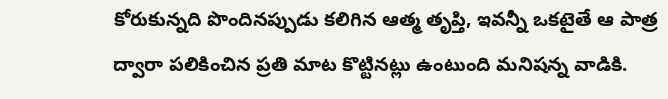కోరుకున్నది పొందినప్పుడు కలిగిన ఆత్మ తృప్తి, ఇవన్నీ ఒకటైతే ఆ పాత్ర ద్వారా పలికించిన ప్రతి మాట కొట్టినట్లు ఉంటుంది మనిషన్న వాడికి.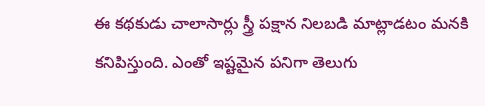ఈ కథకుడు చాలాసార్లు స్త్రీ పక్షాన నిలబడి మాట్లాడటం మనకి కనిపిస్తుంది. ఎంతో ఇష్టమైన పనిగా తెలుగు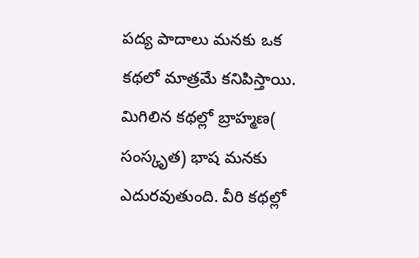పద్య పాదాలు మనకు ఒక కథలో మాత్రమే కనిపిస్తాయి.  మిగిలిన కథల్లో బ్రాహ్మణ( సంస్కృత) భాష మనకు ఎదురవుతుంది. వీరి కథల్లో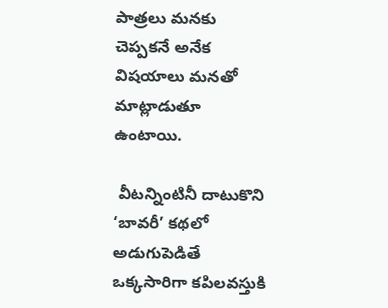పాత్రలు మనకు చెప్పకనే అనేక విషయాలు మనతో మాట్లాడుతూ ఉంటాయి.

 వీటన్నింటినీ దాటుకొని ‘బావరీ’ కథలో అడుగుపెడితే ఒక్కసారిగా కపిలవస్తుకి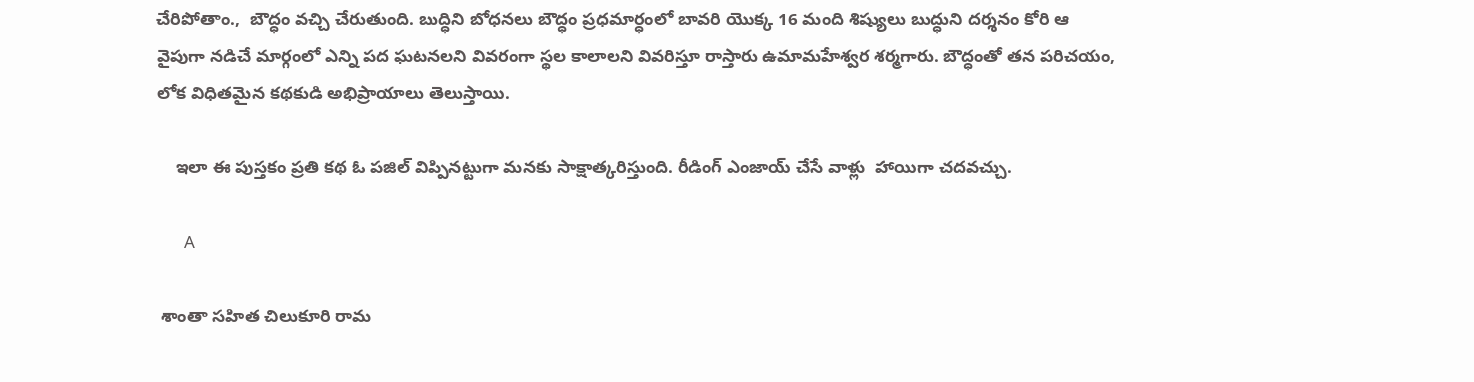చేరిపోతాం.,  బౌద్ధం వచ్చి చేరుతుంది. బుద్ధిని బోధనలు బౌద్ధం ప్రధమార్ధంలో బావరి యొక్క 16 మంది శిష్యులు బుద్ధుని దర్శనం కోరి ఆ వైపుగా నడిచే మార్గంలో ఎన్ని పద ఘటనలని వివరంగా స్థల కాలాలని వివరిస్తూ రాస్తారు ఉమామహేశ్వర శర్మగారు. బౌద్ధంతో తన పరిచయం, లోక విధితమైన కథకుడి అభిప్రాయాలు తెలుస్తాయి.

    ఇలా ఈ పుస్తకం ప్రతి కథ ఓ పజిల్ విప్పినట్టుగా మనకు సాక్షాత్కరిస్తుంది. రీడింగ్ ఎంజాయ్ చేసే వాళ్లు  హాయిగా చదవచ్చు.

       A

 శాంతా సహిత చిలుకూరి రామ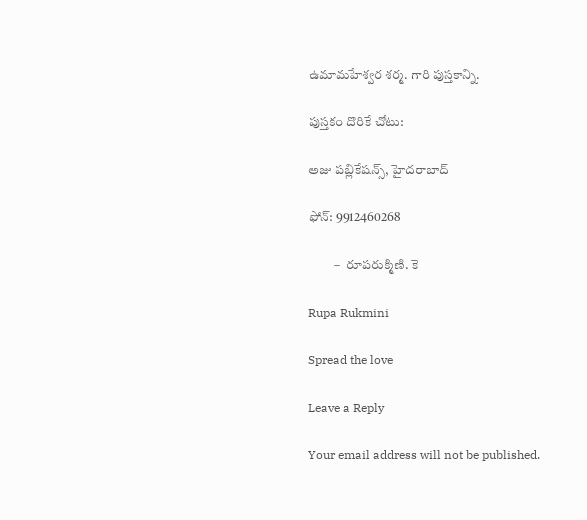ఉమామహేశ్వర శర్మ. గారి పుస్తకాన్ని.

పుస్తకం దొరికే చోటు:

అజు పబ్లికేషన్స్, హైదరాబాద్

ఫోన్: 9912460268

          –  రూపరుక్మిణి. కె

Rupa Rukmini

Spread the love

Leave a Reply

Your email address will not be published.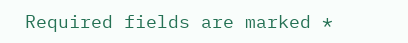Required fields are marked *